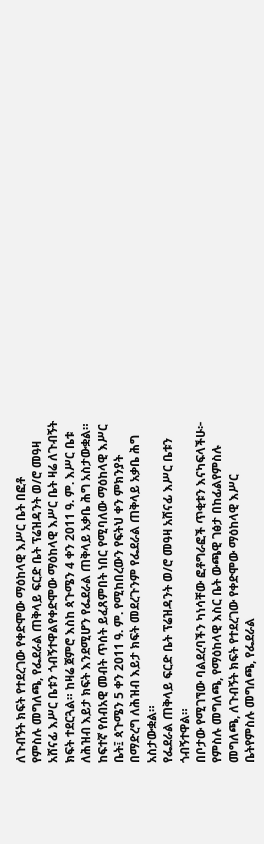ለጉብኝት ክፍት የተደረገው የቀድሞው ማዕከላዊ እሥር ቤት በፎቶ
የምስሉ መግለጫ, የፌደራል ጠቅላይ ፍርድ ቤት ፕሬዝዳንት ወ/ሮ መዓዛ አሸናፊ እሥር ቤቱን ጎብኝተዋልየቀድሞው ማዕከላዊ እሥር ቤት ዛሬ ለጉብኝት ክፍት ተደርጓል። ከዛሬ ጀምሮ እስከ ጳጉሜን 4 ቀን 2011 ዓ. ም. እሥር ቤቱ ለሕዝብ እይታ ክፍት እንደሚሆን የፌደራል ጠቅላይ አቃቤ ሕግ አስታውቋል።
ከፍተኛ የሰብአዊ መብት ጥሰት ይፈጸምበት ነበር የሚባለው ማዕከላዊ እሥር ቤት፤ ጳጉሜን 5 ቀን 2011 ዓ. ም. የሚከበረውን የፍትህ ቀን ምክንያት በማድረግ ለሕዝብ እይታ ክፍት መደረጉንም የፌደራል ጠቅላይ አቃቤ ሕግ አስታውቋል።
የፌደራል ጠቅላይ ፍርድ ቤት ፕሬዝዳንት ወ/ሮ መዓዛ አሸናፊ እሥር ቤቱን ጎብኝተዋል።
በቦታው የሚገኘው ባልደረባችን ካነሳቸው ፎቶግራፎች ጥቂቱን እናካፍላችሁ፦
የምስሉ መግለጫ, የማዕከላዊ እስር ቤት ውጫዊ ገፅታ በከፊልየምስሉ መግለጫ, ለጉብኝት ክፍት የተደረገው የቀድሞው ማዕከላዊ እሥር ቤትየምስሉ መግለጫ, የፌደራል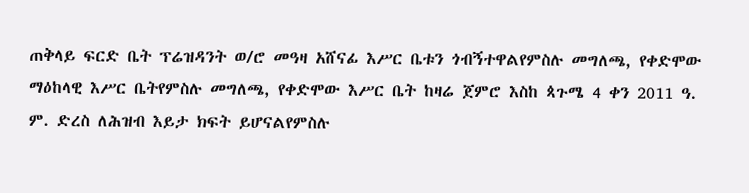ጠቅላይ ፍርድ ቤት ፕሬዝዳንት ወ/ሮ መዓዛ አሸናፊ እሥር ቤቱን ጎብኝተዋልየምስሉ መግለጫ, የቀድሞው ማዕከላዊ እሥር ቤትየምስሉ መግለጫ, የቀድሞው እሥር ቤት ከዛሬ ጀምሮ እስከ ጳጉሜ 4 ቀን 2011 ዓ. ም. ድረስ ለሕዝብ እይታ ክፍት ይሆናልየምስሉ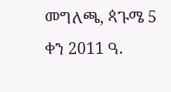መግለጫ, ጳጉሜ 5 ቀን 2011 ዓ.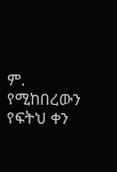ም. የሚከበረውን የፍትህ ቀን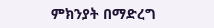ምክንያት በማድረግ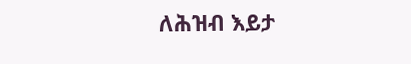ለሕዝብ እይታ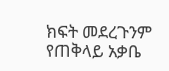ክፍት መደረጉንም የጠቅላይ አቃቤ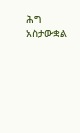ሕግ አስታውቋል